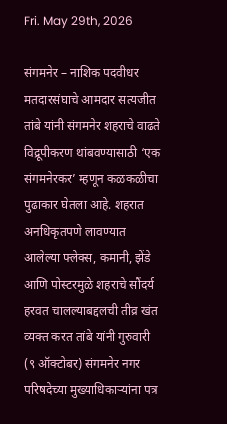Fri. May 29th, 2026

संगमनेर – नाशिक पदवीधर मतदारसंघाचे आमदार सत्यजीत तांबे यांनी संगमनेर शहराचे वाढते विद्रूपीकरण थांबवण्यासाठी ‘एक संगमनेरकर’ म्हणून कळकळीचा पुढाकार घेतला आहे. शहरात अनधिकृतपणे लावण्यात आलेल्या फ्लेक्स, कमानी, झेंडे आणि पोस्टरमुळे शहराचे सौंदर्य हरवत चालल्याबद्दलची तीव्र खंत व्यक्त करत तांबे यांनी गुरुवारी (९ ऑक्टोबर) संगमनेर नगर परिषदेच्या मुख्याधिकाऱ्यांना पत्र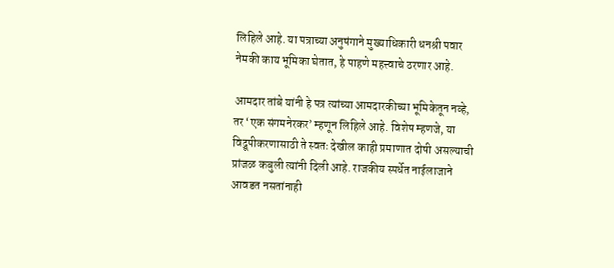लिहिले आहे. या पत्राच्या अनुषंगाने मुख्याधिकारी धनश्री पवार नेमकी काय भूमिका घेतात, हे पाहणे महत्त्वाचे ठरणार आहे.

आमदार तांबे यांनी हे पत्र त्यांच्या आमदारकीच्या भूमिकेतून नव्हे, तर ‘एक संगमनेरकर’ म्हणून लिहिले आहे. विशेष म्हणजे, या विद्रूपीकरणासाठी ते स्वतः देखील काही प्रमाणात दोषी असल्याची प्रांजळ कबुली त्यांनी दिली आहे. राजकीय स्पर्धेत नाईलाजाने आवडत नसतांनाही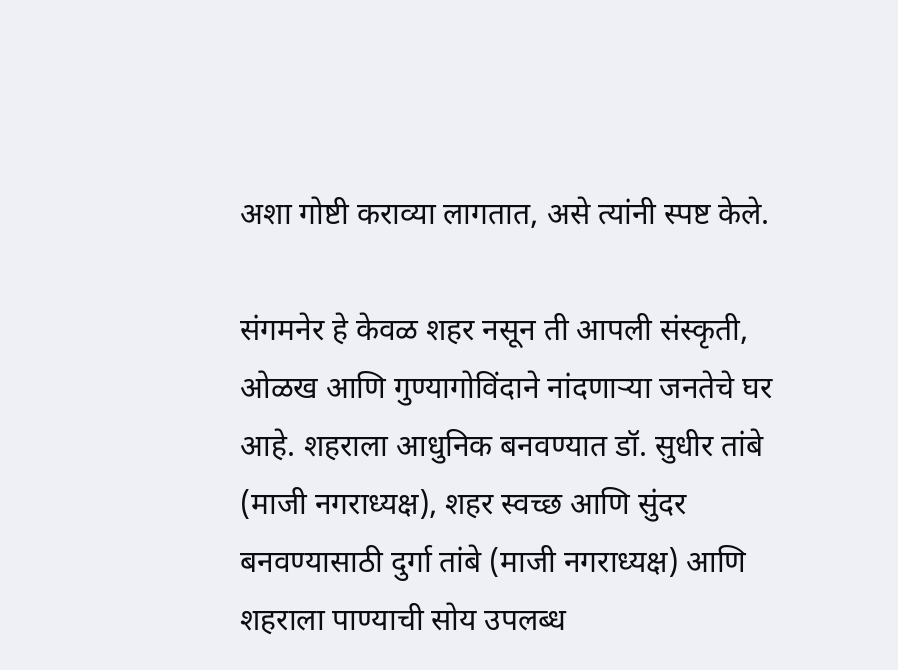अशा गोष्टी कराव्या लागतात, असे त्यांनी स्पष्ट केले.

संगमनेर हे केवळ शहर नसून ती आपली संस्कृती, ओळख आणि गुण्यागोविंदाने नांदणाऱ्या जनतेचे घर आहे. शहराला आधुनिक बनवण्यात डॉ. सुधीर तांबे (माजी नगराध्यक्ष), शहर स्वच्छ आणि सुंदर बनवण्यासाठी दुर्गा तांबे (माजी नगराध्यक्ष) आणि शहराला पाण्याची सोय उपलब्ध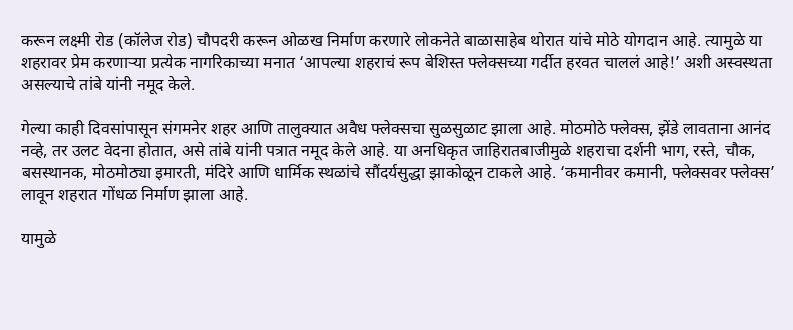करून लक्ष्मी रोड (कॉलेज रोड) चौपदरी करून ओळख निर्माण करणारे लोकनेते बाळासाहेब थोरात यांचे मोठे योगदान आहे. त्यामुळे या शहरावर प्रेम करणाऱ्या प्रत्येक नागरिकाच्या मनात ‘आपल्या शहराचं रूप बेशिस्त फ्लेक्सच्या गर्दीत हरवत चाललं आहे!’ अशी अस्वस्थता असल्याचे तांबे यांनी नमूद केले.

गेल्या काही दिवसांपासून संगमनेर शहर आणि तालुक्यात अवैध फ्लेक्सचा सुळसुळाट झाला आहे. मोठमोठे फ्लेक्स, झेंडे लावताना आनंद नव्हे, तर उलट वेदना होतात, असे तांबे यांनी पत्रात नमूद केले आहे. या अनधिकृत जाहिरातबाजीमुळे शहराचा दर्शनी भाग, रस्ते, चौक, बसस्थानक, मोठमोठ्या इमारती, मंदिरे आणि धार्मिक स्थळांचे सौंदर्यसुद्धा झाकोळून टाकले आहे. ‘कमानीवर कमानी, फ्लेक्सवर फ्लेक्स’ लावून शहरात गोंधळ निर्माण झाला आहे.

यामुळे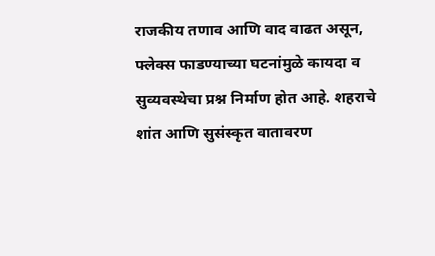राजकीय तणाव आणि वाद वाढत असून, फ्लेक्स फाडण्याच्या घटनांमुळे कायदा व सुव्यवस्थेचा प्रश्न निर्माण होत आहे. शहराचे शांत आणि सुसंस्कृत वातावरण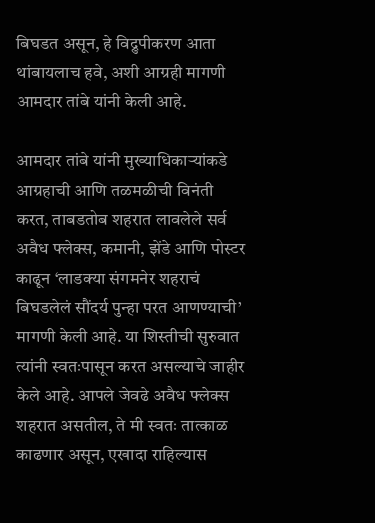बिघडत असून, हे विद्रुपीकरण आता थांबायलाच हवे, अशी आग्रही मागणी आमदार तांबे यांनी केली आहे.

आमदार तांबे यांनी मुख्याधिकाऱ्यांकडे आग्रहाची आणि तळमळीची विनंती करत, ताबडतोब शहरात लावलेले सर्व अवैध फ्लेक्स, कमानी, झेंडे आणि पोस्टर काढून ‘लाडक्या संगमनेर शहराचं बिघडलेलं सौंदर्य पुन्हा परत आणण्याची’ मागणी केली आहे. या शिस्तीची सुरुवात त्यांनी स्वतःपासून करत असल्याचे जाहीर केले आहे. आपले जेवढे अवैध फ्लेक्स शहरात असतील, ते मी स्वतः तात्काळ काढणार असून, एखादा राहिल्यास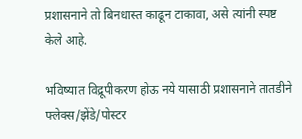प्रशासनाने तो बिनधास्त काढून टाकावा, असे त्यांनी स्पष्ट केले आहे.

भविष्यात विद्रूपीकरण होऊ नये यासाठी प्रशासनाने तातडीने फ्लेक्स/झेंडे/पोस्टर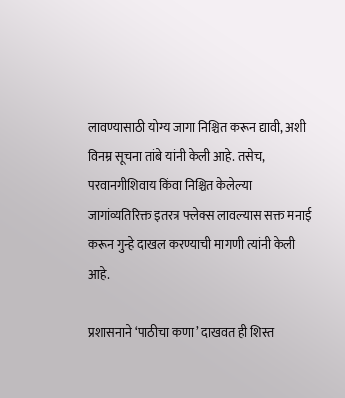लावण्यासाठी योग्य जागा निश्चित करून द्यावी, अशी विनम्र सूचना तांबे यांनी केली आहे. तसेच, परवानगीशिवाय किंवा निश्चित केलेल्या जागांव्यतिरिक्त इतरत्र फ्लेक्स लावल्यास सक्त मनाई करून गुन्हे दाखल करण्याची मागणी त्यांनी केली आहे.

प्रशासनाने ‘पाठीचा कणा’ दाखवत ही शिस्त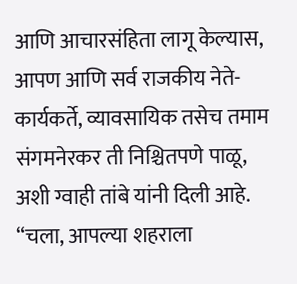आणि आचारसंहिता लागू केल्यास, आपण आणि सर्व राजकीय नेते-कार्यकर्ते, व्यावसायिक तसेच तमाम संगमनेरकर ती निश्चितपणे पाळू, अशी ग्वाही तांबे यांनी दिली आहे. “चला, आपल्या शहराला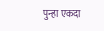पुन्हा एकदा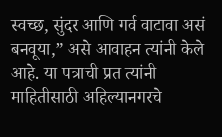स्वच्छ, सुंदर आणि गर्व वाटावा असं बनवूया,” असे आवाहन त्यांनी केले आहे. या पत्राची प्रत त्यांनी माहितीसाठी अहिल्यानगरचे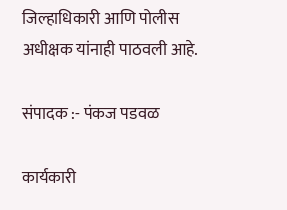जिल्हाधिकारी आणि पोलीस अधीक्षक यांनाही पाठवली आहे.

संपादक :- पंकज पडवळ

कार्यकारी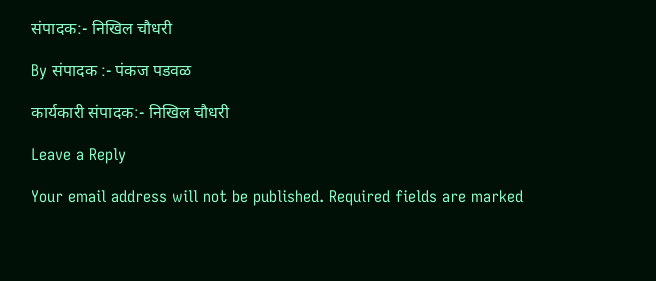संपादक:- निखिल चौधरी

By संपादक :- पंकज पडवळ

कार्यकारी संपादक:- निखिल चौधरी

Leave a Reply

Your email address will not be published. Required fields are marked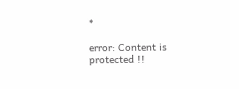*

error: Content is protected !!